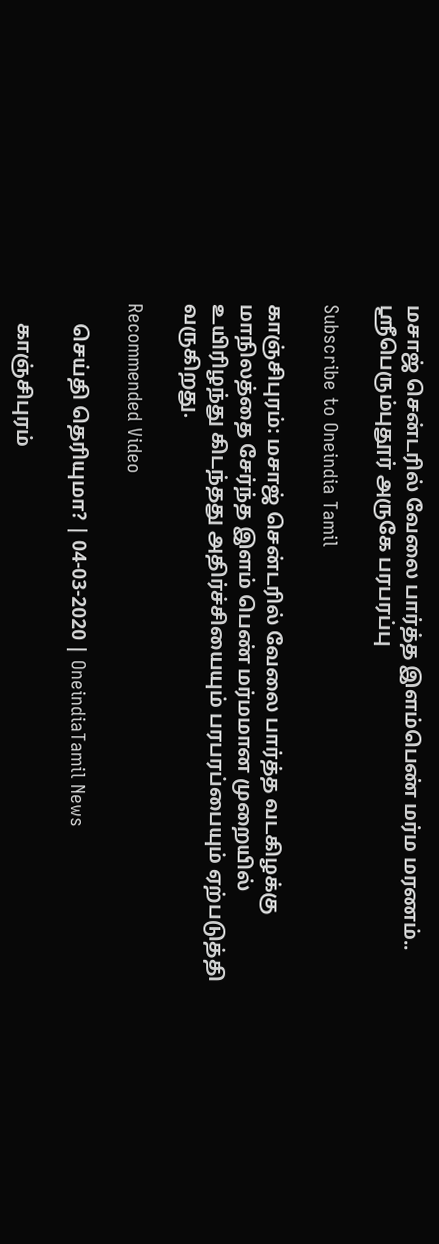மசாஜ் சென்டரில் வேலை பார்த்த இளம்பெண் மர்ம மரணம்.. ஸ்ரீபெரும்புதூர் அருகே பரபரப்பு

Subscribe to Oneindia Tamil

காஞ்சிபுரம்: மசாஜ் சென்டரில் வேலை பார்த்த வடகிழக்கு மாநிலத்தை சேர்ந்த இளம் பெண் மர்மமான முறையில் உயிரிழந்து கிடந்தது அதிர்ச்சியையும் பரபரப்பையும் ஏற்படுத்தி வருகிறது.

Recommended Video

    செய்தி தெரியுமா? | 04-03-2020 | OneindiaTamil News

    காஞ்சிபுரம்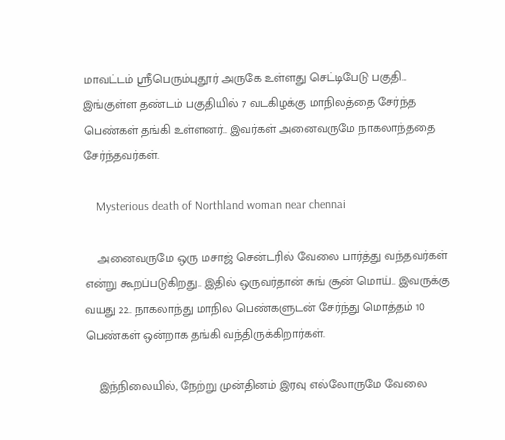மாவட்டம் ஸ்ரீபெரும்புதூர் அருகே உள்ளது செட்டிபேடு பகுதி... இங்குள்ள தண்டம் பகுதியில் 7 வடகிழக்கு மாநிலத்தை சேர்ந்த பெண்கள் தங்கி உள்ளனர்.. இவர்கள் அனைவருமே நாகலாந்ததை சேர்ந்தவர்கள்.

    Mysterious death of Northland woman near chennai

    அனைவருமே ஒரு மசாஜ் சென்டரில் வேலை பார்த்து வந்தவர்கள் என்று கூறப்படுகிறது.. இதில் ஒருவர்தான் சுங் சூன் மொய்.. இவருக்கு வயது 22.. நாகலாந்து மாநில பெண்களுடன் சேர்ந்து மொத்தம் 10 பெண்கள் ஒன்றாக தங்கி வந்திருக்கிறார்கள்.

    இந்நிலையில், நேற்று முன்தினம் இரவு எல்லோருமே வேலை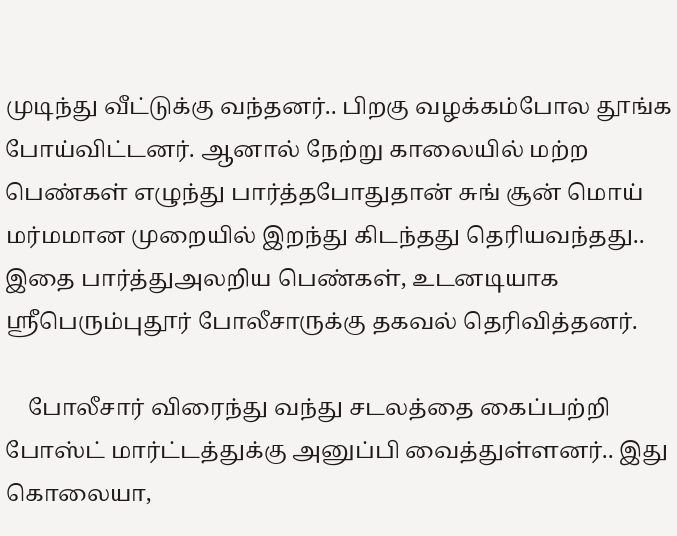முடிந்து வீட்டுக்கு வந்தனர்.. பிறகு வழக்கம்போல தூங்க போய்விட்டனர். ஆனால் நேற்று காலையில் மற்ற பெண்கள் எழுந்து பார்த்தபோதுதான் சுங் சூன் மொய் மர்மமான முறையில் இறந்து கிடந்தது தெரியவந்தது.. இதை பார்த்துஅலறிய பெண்கள், உடனடியாக ஸ்ரீபெரும்புதூர் போலீசாருக்கு தகவல் தெரிவித்தனர்.

    போலீசார் விரைந்து வந்து சடலத்தை கைப்பற்றி போஸ்ட் மார்ட்டத்துக்கு அனுப்பி வைத்துள்ளனர்.. இது கொலையா,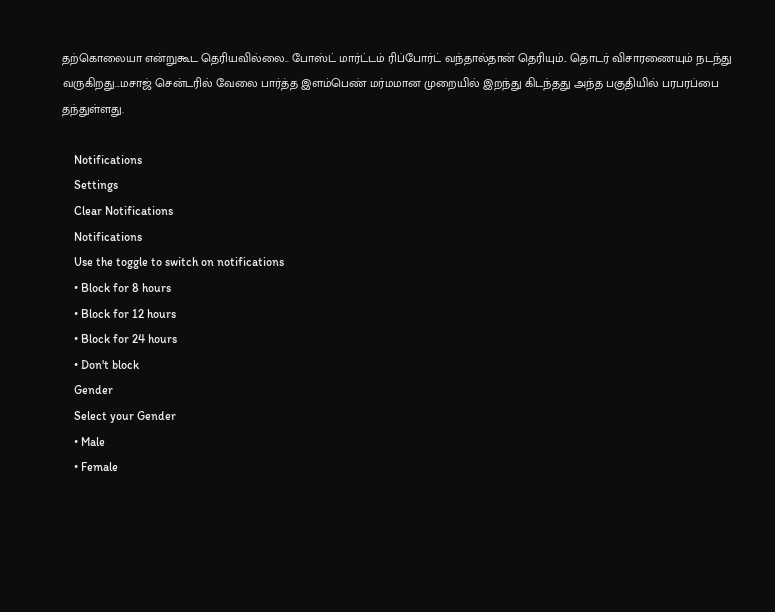தற்கொலையா என்றுகூட தெரியவில்லை.. போஸ்ட் மார்ட்டம் ரிப்போர்ட் வந்தால்தான் தெரியும்.. தொடர் விசாரணையும் நடந்து வருகிறது...மசாஜ் சென்டரில் வேலை பார்த்த இளம்பெண் மர்மமான முறையில் இறந்து கிடந்தது அந்த பகுதியில் பரபரப்பை தந்துள்ளது.

    Notifications
    Settings
    Clear Notifications
    Notifications
    Use the toggle to switch on notifications
    • Block for 8 hours
    • Block for 12 hours
    • Block for 24 hours
    • Don't block
    Gender
    Select your Gender
    • Male
    • Female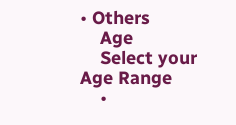• Others
    Age
    Select your Age Range
    •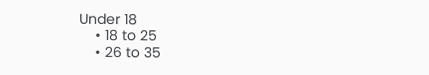Under 18
    • 18 to 25
    • 26 to 35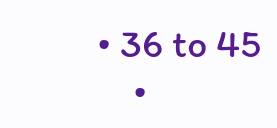• 36 to 45
    •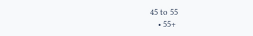45 to 55
    • 55+